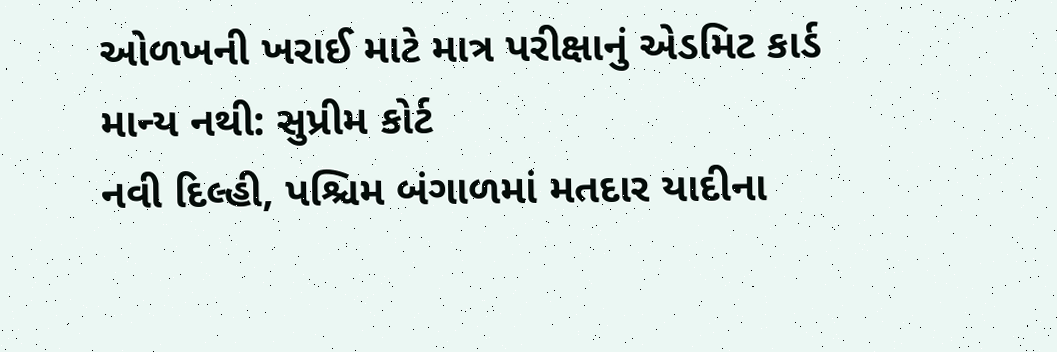ઓળખની ખરાઈ માટે માત્ર પરીક્ષાનું એડમિટ કાર્ડ માન્ય નથી: સુપ્રીમ કોર્ટ
નવી દિલ્હી, પશ્ચિમ બંગાળમાં મતદાર યાદીના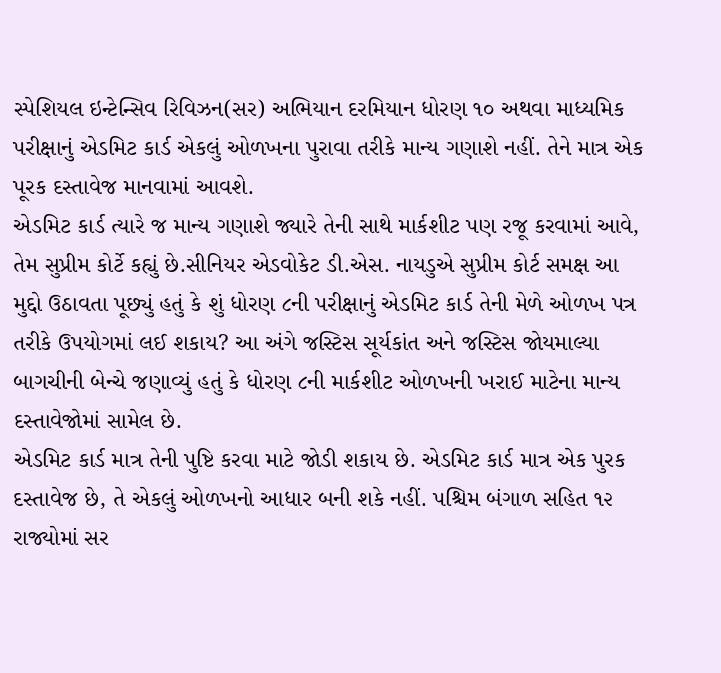સ્પેશિયલ ઇન્ટેન્સિવ રિવિઝન(સર) અભિયાન દરમિયાન ધોરણ ૧૦ અથવા માધ્યમિક પરીક્ષાનું એડમિટ કાર્ડ એકલું ઓળખના પુરાવા તરીકે માન્ય ગણાશે નહીં. તેને માત્ર એક પૂરક દસ્તાવેજ માનવામાં આવશે.
એડમિટ કાર્ડ ત્યારે જ માન્ય ગણાશે જ્યારે તેની સાથે માર્કશીટ પણ રજૂ કરવામાં આવે, તેમ સુપ્રીમ કોર્ટે કહ્યું છે.સીનિયર એડવોકેટ ડી.એસ. નાયડુએ સુપ્રીમ કોર્ટ સમક્ષ આ મુદ્દો ઉઠાવતા પૂછ્યું હતું કે શું ધોરણ ૮ની પરીક્ષાનું એડમિટ કાર્ડ તેની મેળે ઓળખ પત્ર તરીકે ઉપયોગમાં લઈ શકાય? આ અંગે જસ્ટિસ સૂર્યકાંત અને જસ્ટિસ જોયમાલ્યા બાગચીની બેન્ચે જણાવ્યું હતું કે ધોરણ ૮ની માર્કશીટ ઓળખની ખરાઈ માટેના માન્ય દસ્તાવેજોમાં સામેલ છે.
એડમિટ કાર્ડ માત્ર તેની પુષ્ટિ કરવા માટે જોડી શકાય છે. એડમિટ કાર્ડ માત્ર એક પુરક દસ્તાવેજ છે, તે એકલું ઓળખનો આધાર બની શકે નહીં. પશ્ચિમ બંગાળ સહિત ૧૨ રાજ્યોમાં સર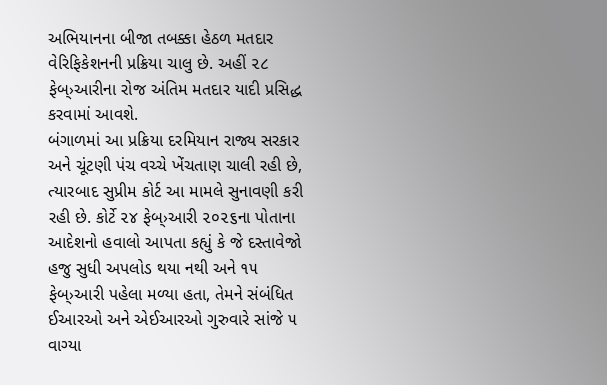અભિયાનના બીજા તબક્કા હેઠળ મતદાર વેરિફિકેશનની પ્રક્રિયા ચાલુ છે. અહીં ૨૮ ફેબ્›આરીના રોજ અંતિમ મતદાર યાદી પ્રસિદ્ધ કરવામાં આવશે.
બંગાળમાં આ પ્રક્રિયા દરમિયાન રાજ્ય સરકાર અને ચૂંટણી પંચ વચ્ચે ખેંચતાણ ચાલી રહી છે, ત્યારબાદ સુપ્રીમ કોર્ટ આ મામલે સુનાવણી કરી રહી છે. કોર્ટે ૨૪ ફેબ્›આરી ૨૦૨૬ના પોતાના આદેશનો હવાલો આપતા કહ્યું કે જે દસ્તાવેજો હજુ સુધી અપલોડ થયા નથી અને ૧૫ ફેબ્›આરી પહેલા મળ્યા હતા, તેમને સંબંધિત ઈઆરઓ અને એઈઆરઓ ગુરુવારે સાંજે ૫ વાગ્યા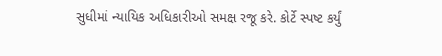સુધીમાં ન્યાયિક અધિકારીઓ સમક્ષ રજૂ કરે. કોર્ટે સ્પષ્ટ કર્યું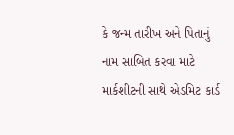કે જન્મ તારીખ અને પિતાનું નામ સાબિત કરવા માટે માર્કશીટની સાથે એડમિટ કાર્ડ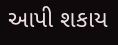આપી શકાય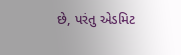છે, પરંતુ એડમિટ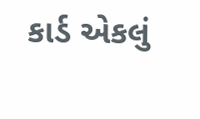કાર્ડ એકલું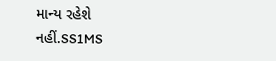માન્ય રહેશે નહીં.SS1MS